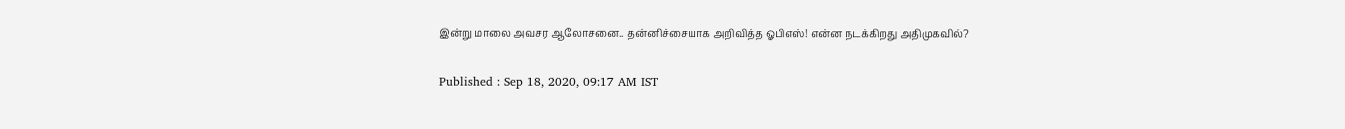இன்று மாலை அவசர ஆலோசனை.. தன்னிச்சையாக அறிவித்த ஓபிஎஸ்! என்ன நடக்கிறது அதிமுகவில்?

Published : Sep 18, 2020, 09:17 AM IST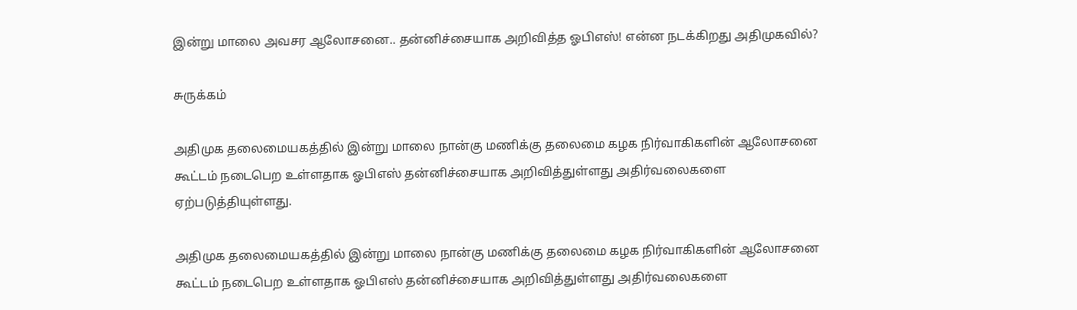இன்று மாலை அவசர ஆலோசனை.. தன்னிச்சையாக அறிவித்த ஓபிஎஸ்! என்ன நடக்கிறது அதிமுகவில்?

சுருக்கம்

அதிமுக தலைமையகத்தில் இன்று மாலை நான்கு மணிக்கு தலைமை கழக நிர்வாகிகளின் ஆலோசனை கூட்டம் நடைபெற உள்ளதாக ஓபிஎஸ் தன்னிச்சையாக அறிவித்துள்ளது அதிர்வலைகளை ஏற்படுத்தியுள்ளது.

அதிமுக தலைமையகத்தில் இன்று மாலை நான்கு மணிக்கு தலைமை கழக நிர்வாகிகளின் ஆலோசனை கூட்டம் நடைபெற உள்ளதாக ஓபிஎஸ் தன்னிச்சையாக அறிவித்துள்ளது அதிர்வலைகளை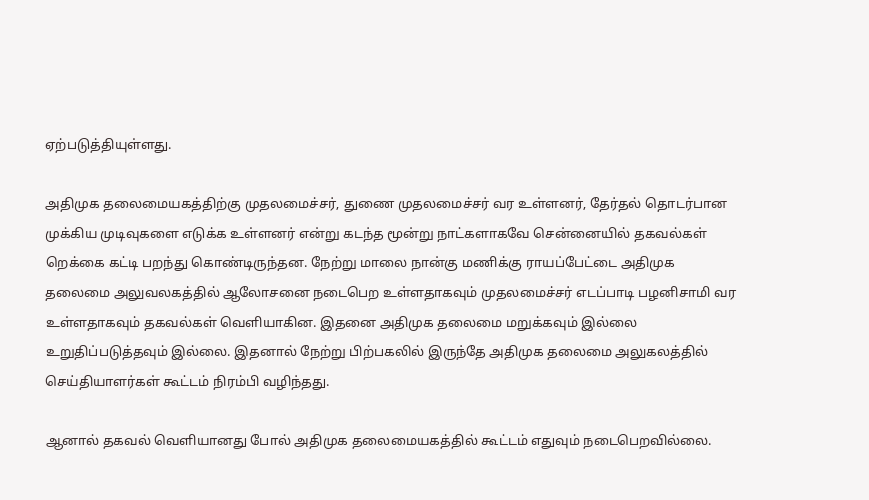ஏற்படுத்தியுள்ளது.

அதிமுக தலைமையகத்திற்கு முதலமைச்சர், துணை முதலமைச்சர் வர உள்ளனர், தேர்தல் தொடர்பான முக்கிய முடிவுகளை எடுக்க உள்ளனர் என்று கடந்த மூன்று நாட்களாகவே சென்னையில் தகவல்கள் றெக்கை கட்டி பறந்து கொண்டிருந்தன. நேற்று மாலை நான்கு மணிக்கு ராயப்பேட்டை அதிமுக தலைமை அலுவலகத்தில் ஆலோசனை நடைபெற உள்ளதாகவும் முதலமைச்சர் எடப்பாடி பழனிசாமி வர உள்ளதாகவும் தகவல்கள் வெளியாகின. இதனை அதிமுக தலைமை மறுக்கவும் இல்லை உறுதிப்படுத்தவும் இல்லை. இதனால் நேற்று பிற்பகலில் இருந்தே அதிமுக தலைமை அலுகலத்தில் செய்தியாளர்கள் கூட்டம் நிரம்பி வழிந்தது.

ஆனால் தகவல் வெளியானது போல் அதிமுக தலைமையகத்தில் கூட்டம் எதுவும் நடைபெறவில்லை.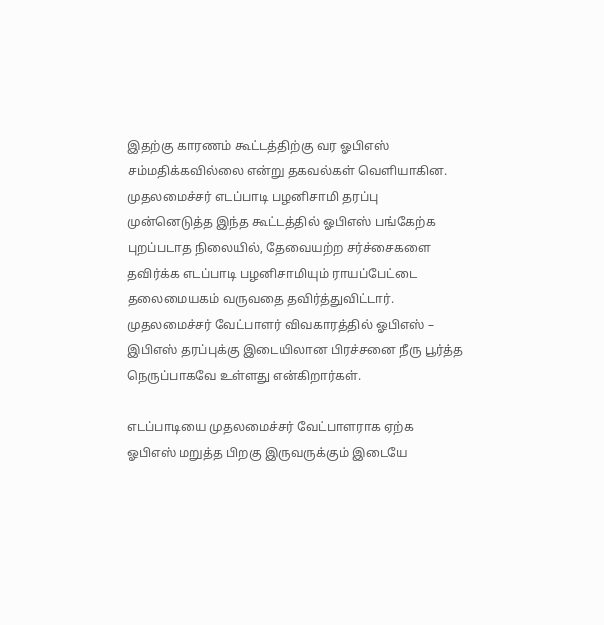இதற்கு காரணம் கூட்டத்திற்கு வர ஓபிஎஸ் சம்மதிக்கவில்லை என்று தகவல்கள் வெளியாகின. முதலமைச்சர் எடப்பாடி பழனிசாமி தரப்பு முன்னெடுத்த இந்த கூட்டத்தில் ஓபிஎஸ் பங்கேற்க புறப்படாத நிலையில், தேவையற்ற சர்ச்சைகளை தவிர்க்க எடப்பாடி பழனிசாமியும் ராயப்பேட்டை தலைமையகம் வருவதை தவிர்த்துவிட்டார். முதலமைச்சர் வேட்பாளர் விவகாரத்தில் ஓபிஎஸ் – இபிஎஸ் தரப்புக்கு இடையிலான பிரச்சனை நீரு பூர்த்த நெருப்பாகவே உள்ளது என்கிறார்கள்.

எடப்பாடியை முதலமைச்சர் வேட்பாளராக ஏற்க ஓபிஎஸ் மறுத்த பிறகு இருவருக்கும் இடையே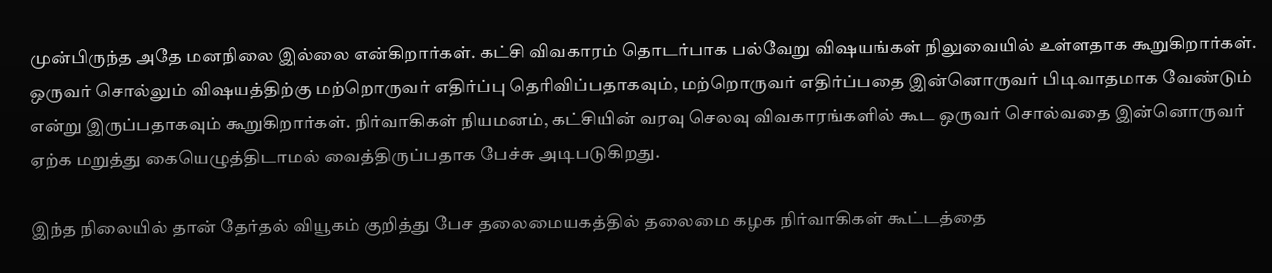முன்பிருந்த அதே மனநிலை இல்லை என்கிறார்கள். கட்சி விவகாரம் தொடர்பாக பல்வேறு விஷயங்கள் நிலுவையில் உள்ளதாக கூறுகிறார்கள். ஒருவர் சொல்லும் விஷயத்திற்கு மற்றொருவர் எதிர்ப்பு தெரிவிப்பதாகவும், மற்றொருவர் எதிர்ப்பதை இன்னொருவர் பிடிவாதமாக வேண்டும் என்று இருப்பதாகவும் கூறுகிறார்கள். நிர்வாகிகள் நியமனம், கட்சியின் வரவு செலவு விவகாரங்களில் கூட ஒருவர் சொல்வதை இன்னொருவர் ஏற்க மறுத்து கையெழுத்திடாமல் வைத்திருப்பதாக பேச்சு அடிபடுகிறது.

இந்த நிலையில் தான் தேர்தல் வியூகம் குறித்து பேச தலைமையகத்தில் தலைமை கழக நிர்வாகிகள் கூட்டத்தை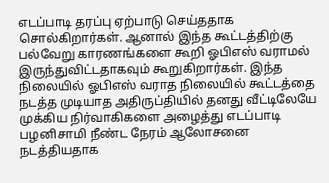எடப்பாடி தரப்பு ஏற்பாடு செய்ததாக சொல்கிறார்கள். ஆனால் இந்த கூட்டத்திற்கு பல்வேறு காரணங்களை கூறி ஓபிஎஸ் வராமல் இருந்துவிட்டதாகவும் கூறுகிறார்கள். இந்த நிலையில் ஓபிஎஸ் வராத நிலையில் கூட்டத்தை நடத்த முடியாத அதிருப்தியில் தனது வீட்டிலேயே முக்கிய நிர்வாகிகளை அழைத்து எடப்பாடி பழனிசாமி நீண்ட நேரம் ஆலோசனை நடத்தியதாக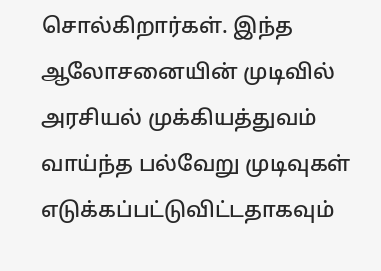சொல்கிறார்கள். இந்த ஆலோசனையின் முடிவில் அரசியல் முக்கியத்துவம் வாய்ந்த பல்வேறு முடிவுகள் எடுக்கப்பட்டுவிட்டதாகவும்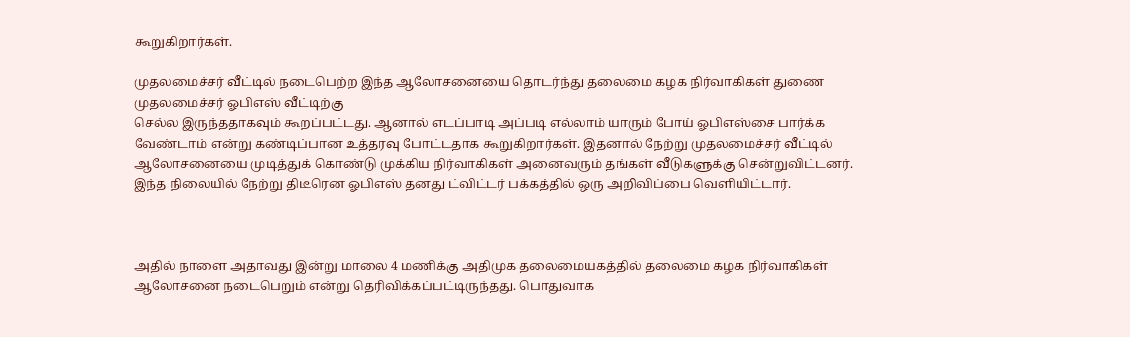கூறுகிறார்கள்.

முதலமைச்சர் வீட்டில் நடைபெற்ற இந்த ஆலோசனையை தொடர்ந்து தலைமை கழக நிர்வாகிகள் துணை முதலமைச்சர் ஓபிஎஸ் வீட்டிற்கு
செல்ல இருந்ததாகவும் கூறப்பட்டது. ஆனால் எடப்பாடி அப்படி எல்லாம் யாரும் போய் ஓபிஎஸ்சை பார்க்க வேண்டாம் என்று கண்டிப்பான உத்தரவு போட்டதாக கூறுகிறார்கள். இதனால் நேற்று முதலமைச்சர் வீட்டில் ஆலோசனையை முடித்துக் கொண்டு முக்கிய நிர்வாகிகள் அனைவரும் தங்கள் வீடுகளுக்கு சென்றுவிட்டனர். இந்த நிலையில் நேற்று திடீரென ஓபிஎஸ் தனது ட்விட்டர் பக்கத்தில் ஒரு அறிவிப்பை வெளியிட்டார்.



அதில் நாளை அதாவது இன்று மாலை 4 மணிக்கு அதிமுக தலைமையகத்தில் தலைமை கழக நிர்வாகிகள் ஆலோசனை நடைபெறும் என்று தெரிவிக்கப்பட்டிருந்தது. பொதுவாக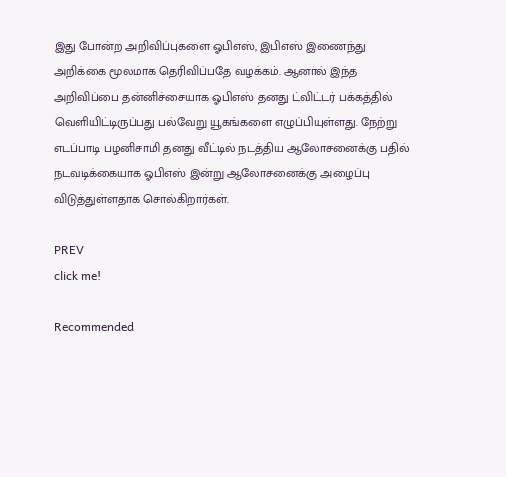இது போன்ற அறிவிப்புகளை ஓபிஎஸ், இபிஎஸ் இணைந்து அறிக்கை மூலமாக தெரிவிப்பதே வழக்கம். ஆனால் இந்த அறிவிப்பை தன்னிச்சையாக ஓபிஎஸ் தனது ட்விட்டர் பக்கத்தில் வெளியிட்டிருப்பது பல்வேறு யூகங்களை எழுப்பியுள்ளது. நேற்று எடப்பாடி பழனிசாமி தனது வீட்டில் நடத்திய ஆலோசனைக்கு பதில் நடவடிக்கையாக ஓபிஎஸ் இன்று ஆலோசனைக்கு அழைப்பு விடுத்துள்ளதாக சொல்கிறார்கள்.

PREV
click me!

Recommended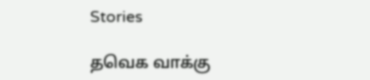Stories

தவெக வாக்கு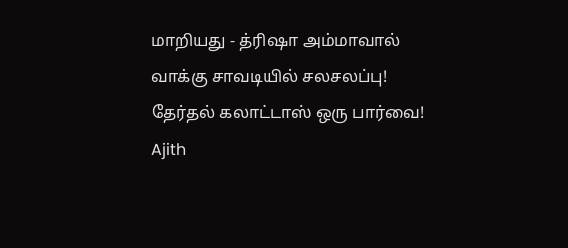மாறியது - த்ரிஷா அம்மாவால் வாக்கு சாவடியில் சலசலப்பு! தேர்தல் கலாட்டாஸ் ஒரு பார்வை!
Ajith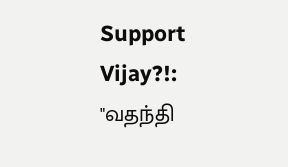Support Vijay?!: "வதந்தி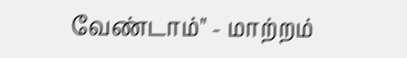வேண்டாம்" - மாற்றம்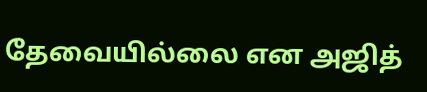தேவையில்லை என அஜித்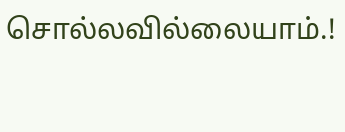சொல்லவில்லையாம்.!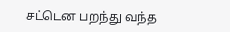சட்டென பறந்து வந்த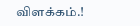விளக்கம்.!